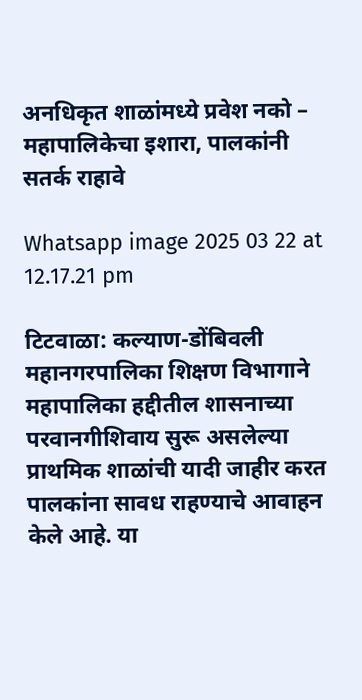अनधिकृत शाळांमध्ये प्रवेश नको – महापालिकेचा इशारा, पालकांनी सतर्क राहावे

Whatsapp image 2025 03 22 at 12.17.21 pm

टिटवाळा: कल्याण-डोंबिवली महानगरपालिका शिक्षण विभागाने महापालिका हद्दीतील शासनाच्या परवानगीशिवाय सुरू असलेल्या प्राथमिक शाळांची यादी जाहीर करत पालकांना सावध राहण्याचे आवाहन केले आहे. या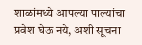शाळांमध्ये आपल्या पाल्यांचा प्रवेश घेऊ नये, अशी सूचना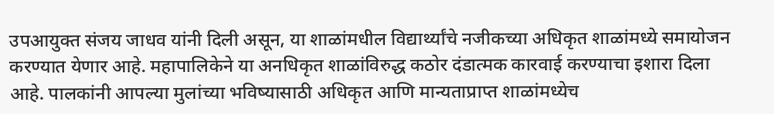उपआयुक्त संजय जाधव यांनी दिली असून, या शाळांमधील विद्यार्थ्यांचे नजीकच्या अधिकृत शाळांमध्ये समायोजन करण्यात येणार आहे. महापालिकेने या अनधिकृत शाळांविरुद्ध कठोर दंडात्मक कारवाई करण्याचा इशारा दिला आहे. पालकांनी आपल्या मुलांच्या भविष्यासाठी अधिकृत आणि मान्यताप्राप्त शाळांमध्येच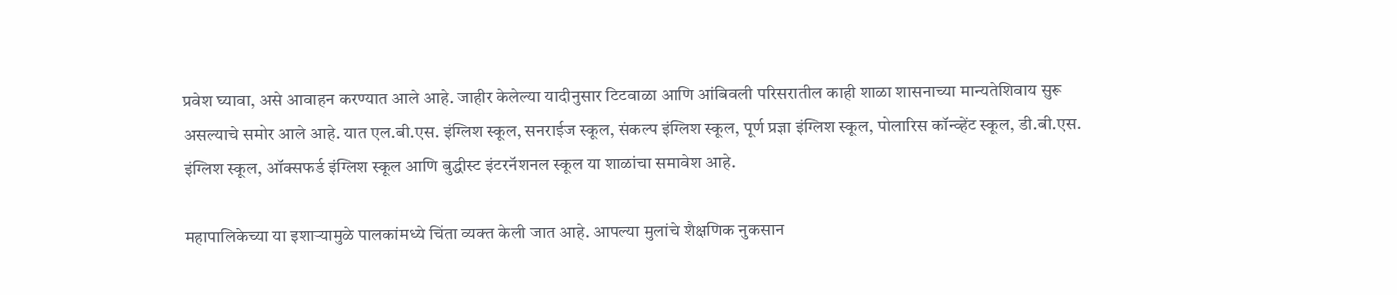प्रवेश घ्यावा, असे आवाहन करण्यात आले आहे. जाहीर केलेल्या यादीनुसार टिटवाळा आणि आंबिवली परिसरातील काही शाळा शासनाच्या मान्यतेशिवाय सुरू असल्याचे समोर आले आहे. यात एल.बी.एस. इंग्लिश स्कूल, सनराईज स्कूल, संकल्प इंग्लिश स्कूल, पूर्ण प्रज्ञा इंग्लिश स्कूल, पोलारिस कॉन्व्हेंट स्कूल, डी.बी.एस. इंग्लिश स्कूल, ऑक्सफर्ड इंग्लिश स्कूल आणि बुद्धीस्ट इंटरनॅशनल स्कूल या शाळांचा समावेश आहे.

महापालिकेच्या या इशाऱ्यामुळे पालकांमध्ये चिंता व्यक्त केली जात आहे. आपल्या मुलांचे शैक्षणिक नुकसान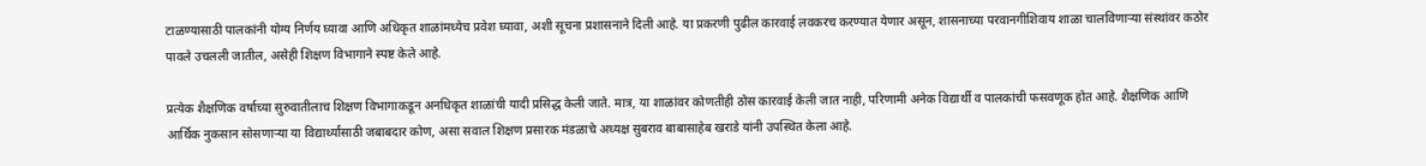टाळण्यासाठी पालकांनी योग्य निर्णय घ्यावा आणि अधिकृत शाळांमध्येच प्रवेश घ्यावा, अशी सूचना प्रशासनाने दिली आहे. या प्रकरणी पुढील कारवाई लवकरच करण्यात येणार असून, शासनाच्या परवानगीशिवाय शाळा चालविणाऱ्या संस्थांवर कठोर पावले उचलली जातील, असेही शिक्षण विभागाने स्पष्ट केले आहे.

प्रत्येक शैक्षणिक वर्षाच्या सुरुवातीलाच शिक्षण विभागाकडून अनधिकृत शाळांची यादी प्रसिद्ध केली जाते. मात्र, या शाळांवर कोणतीही ठोस कारवाई केली जात नाही, परिणामी अनेक विद्यार्थी व पालकांची फसवणूक होत आहे. शैक्षणिक आणि आर्थिक नुकसान सोसणाऱ्या या विद्यार्थ्यांसाठी जबाबदार कोण, असा सवाल शिक्षण प्रसारक मंडळाचे अध्यक्ष सुबराव बाबासाहेब खराडे यांनी उपस्थित केला आहे.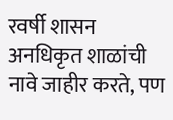रवर्षी शासन अनधिकृत शाळांची नावे जाहीर करते, पण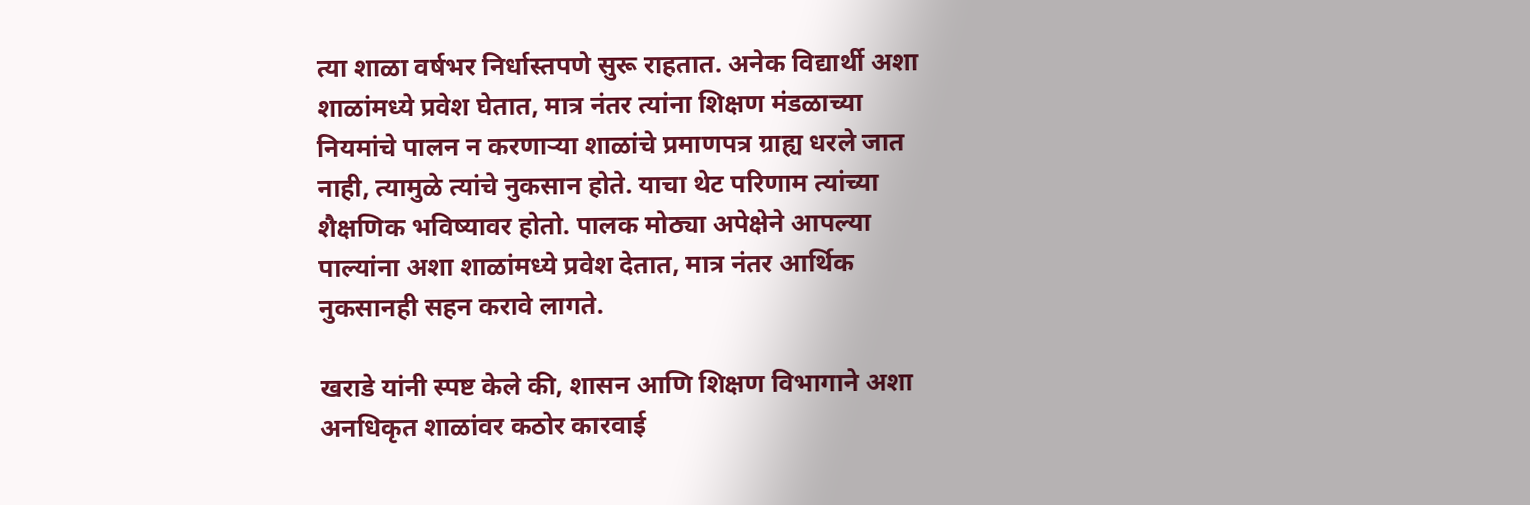त्या शाळा वर्षभर निर्धास्तपणे सुरू राहतात. अनेक विद्यार्थी अशा शाळांमध्ये प्रवेश घेतात, मात्र नंतर त्यांना शिक्षण मंडळाच्या नियमांचे पालन न करणाऱ्या शाळांचे प्रमाणपत्र ग्राह्य धरले जात नाही, त्यामुळे त्यांचे नुकसान होते. याचा थेट परिणाम त्यांच्या शैक्षणिक भविष्यावर होतो. पालक मोठ्या अपेक्षेने आपल्या पाल्यांना अशा शाळांमध्ये प्रवेश देतात, मात्र नंतर आर्थिक नुकसानही सहन करावे लागते.

खराडे यांनी स्पष्ट केले की, शासन आणि शिक्षण विभागाने अशा अनधिकृत शाळांवर कठोर कारवाई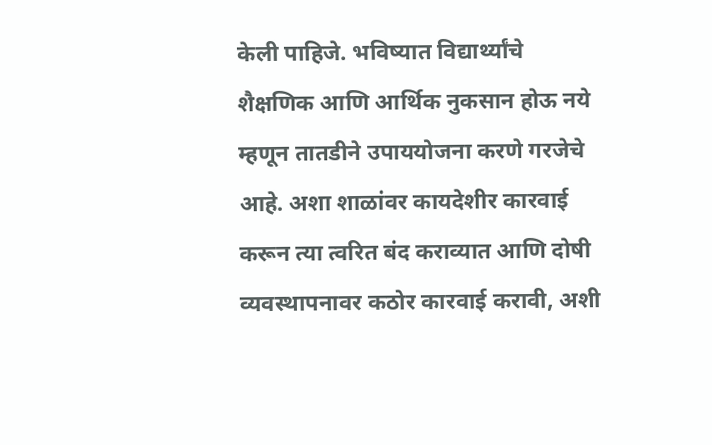केली पाहिजे. भविष्यात विद्यार्थ्यांचे शैक्षणिक आणि आर्थिक नुकसान होऊ नये म्हणून तातडीने उपाययोजना करणे गरजेचे आहे. अशा शाळांवर कायदेशीर कारवाई करून त्या त्वरित बंद कराव्यात आणि दोषी व्यवस्थापनावर कठोर कारवाई करावी, अशी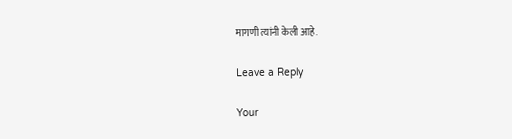मागणी त्यांनी केली आहे.

Leave a Reply

Your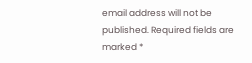email address will not be published. Required fields are marked *